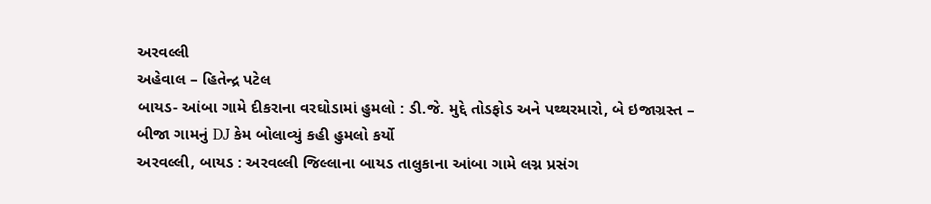અરવલ્લી
અહેવાલ – હિતેન્દ્ર પટેલ
બાયડ- આંબા ગામે દીકરાના વરઘોડામાં હુમલો : ડી.જે. મુદ્દે તોડફોડ અને પથ્થરમારો, બે ઇજાગ્રસ્ત – બીજા ગામનું DJ કેમ બોલાવ્યું કહી હુમલો કર્યો
અરવલ્લી, બાયડ : અરવલ્લી જિલ્લાના બાયડ તાલુકાના આંબા ગામે લગ્ન પ્રસંગ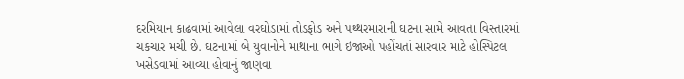દરમિયાન કાઢવામાં આવેલા વરઘોડામાં તોડફોડ અને પથ્થરમારાની ઘટના સામે આવતા વિસ્તારમાં ચકચાર મચી છે. ઘટનામાં બે યુવાનોને માથાના ભાગે ઇજાઓ પહોંચતાં સારવાર માટે હોસ્પિટલ ખસેડવામાં આવ્યા હોવાનું જાણવા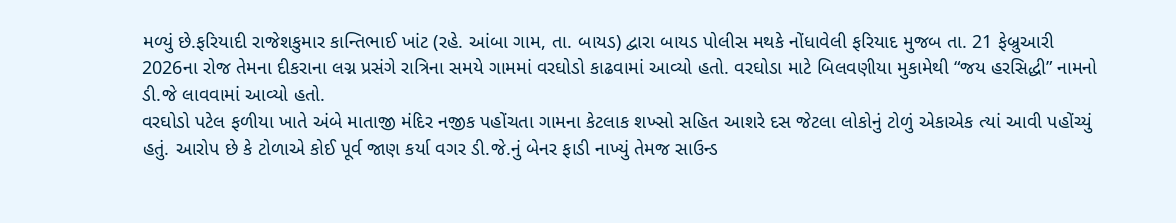મળ્યું છે.ફરિયાદી રાજેશકુમાર કાન્તિભાઈ ખાંટ (રહે. આંબા ગામ, તા. બાયડ) દ્વારા બાયડ પોલીસ મથકે નોંધાવેલી ફરિયાદ મુજબ તા. 21 ફેબ્રુઆરી 2026ના રોજ તેમના દીકરાના લગ્ન પ્રસંગે રાત્રિના સમયે ગામમાં વરઘોડો કાઢવામાં આવ્યો હતો. વરઘોડા માટે બિલવણીયા મુકામેથી “જય હરસિદ્ધી” નામનો ડી.જે લાવવામાં આવ્યો હતો.
વરઘોડો પટેલ ફળીયા ખાતે અંબે માતાજી મંદિર નજીક પહોંચતા ગામના કેટલાક શખ્સો સહિત આશરે દસ જેટલા લોકોનું ટોળું એકાએક ત્યાં આવી પહોંચ્યું હતું. આરોપ છે કે ટોળાએ કોઈ પૂર્વ જાણ કર્યા વગર ડી.જે.નું બેનર ફાડી નાખ્યું તેમજ સાઉન્ડ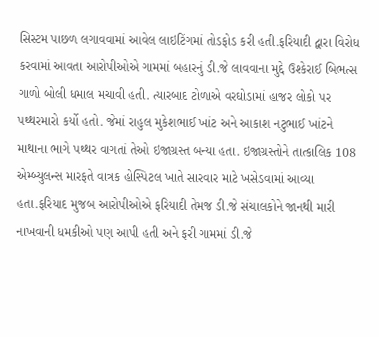સિસ્ટમ પાછળ લગાવવામાં આવેલ લાઇટિંગમાં તોડફોડ કરી હતી.ફરિયાદી દ્વારા વિરોધ કરવામાં આવતા આરોપીઓએ ગામમાં બહારનું ડી.જે લાવવાના મુદ્દે ઉશ્કેરાઈ બિભત્સ ગાળો બોલી ધમાલ મચાવી હતી. ત્યારબાદ ટોળાએ વરઘોડામાં હાજર લોકો પર પથ્થરમારો કર્યો હતો. જેમાં રાહુલ મુકેશભાઈ ખાંટ અને આકાશ નટુભાઈ ખાંટને માથાના ભાગે પથ્થર વાગતાં તેઓ ઇજાગ્રસ્ત બન્યા હતા. ઇજાગ્રસ્તોને તાત્કાલિક 108 એમ્બ્યુલન્સ મારફતે વાત્રક હોસ્પિટલ ખાતે સારવાર માટે ખસેડવામાં આવ્યા હતા.ફરિયાદ મુજબ આરોપીઓએ ફરિયાદી તેમજ ડી.જે સંચાલકોને જાનથી મારી નાખવાની ધમકીઓ પણ આપી હતી અને ફરી ગામમાં ડી.જે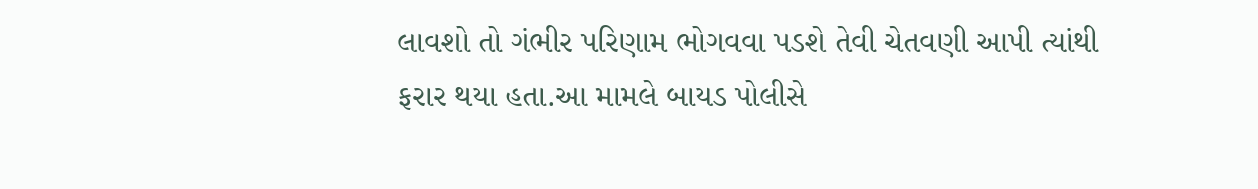લાવશો તો ગંભીર પરિણામ ભોગવવા પડશે તેવી ચેતવણી આપી ત્યાંથી ફરાર થયા હતા.આ મામલે બાયડ પોલીસે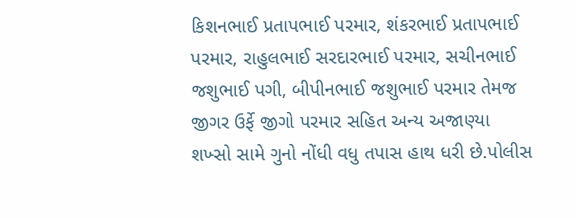કિશનભાઈ પ્રતાપભાઈ પરમાર, શંકરભાઈ પ્રતાપભાઈ પરમાર, રાહુલભાઈ સરદારભાઈ પરમાર, સચીનભાઈ જશુભાઈ પગી, બીપીનભાઈ જશુભાઈ પરમાર તેમજ જીગર ઉર્ફે જીગો પરમાર સહિત અન્ય અજાણ્યા શખ્સો સામે ગુનો નોંધી વધુ તપાસ હાથ ધરી છે.પોલીસ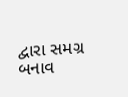દ્વારા સમગ્ર બનાવ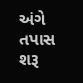અંગે તપાસ શરૂ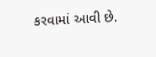કરવામાં આવી છે.